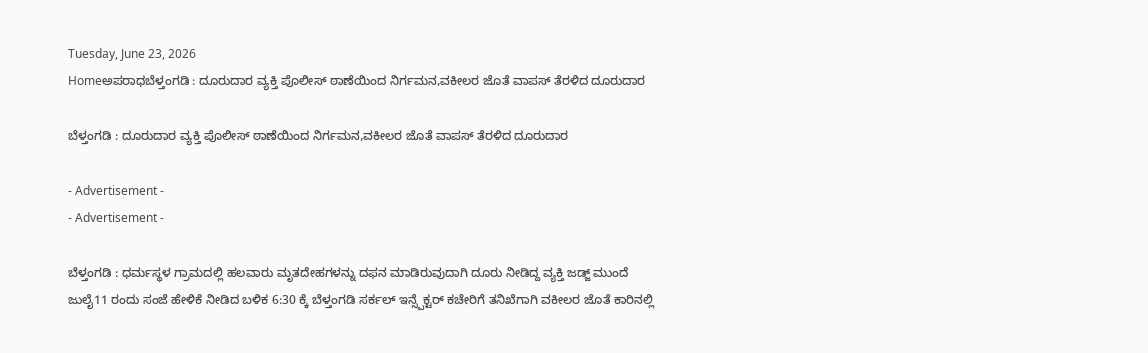Tuesday, June 23, 2026
Homeಅಪರಾಧಬೆಳ್ತಂಗಡಿ : ದೂರುದಾರ ವ್ಯಕ್ತಿ ಪೊಲೀಸ್ ಠಾಣೆಯಿಂದ ನಿರ್ಗಮನ,ವಕೀಲರ ಜೊತೆ ವಾಪಸ್ ತೆರಳಿದ ದೂರುದಾರ

ಬೆಳ್ತಂಗಡಿ : ದೂರುದಾರ ವ್ಯಕ್ತಿ ಪೊಲೀಸ್ ಠಾಣೆಯಿಂದ ನಿರ್ಗಮನ,ವಕೀಲರ ಜೊತೆ ವಾಪಸ್ ತೆರಳಿದ ದೂರುದಾರ

- Advertisement -
- Advertisement -

ಬೆಳ್ತಂಗಡಿ : ಧರ್ಮಸ್ಥಳ ಗ್ರಾಮದಲ್ಲಿ ಹಲವಾರು ಮೃತದೇಹಗಳನ್ನು ದಫನ ಮಾಡಿರುವುದಾಗಿ ದೂರು ನೀಡಿದ್ದ ವ್ಯಕ್ತಿ ಜಡ್ಜ್ ಮುಂದೆ ಜುಲೈ11 ರಂದು ಸಂಜೆ ಹೇಳಿಕೆ ನೀಡಿದ ಬಳಿಕ 6:30 ಕ್ಕೆ ಬೆಳ್ತಂಗಡಿ ಸರ್ಕಲ್‌ ಇನ್ಸ್ಪೆಕ್ಟರ್ ಕಚೇರಿಗೆ ತನಿಖೆಗಾಗಿ ವಕೀಲರ ಜೊತೆ ಕಾರಿನಲ್ಲಿ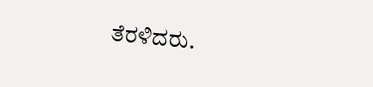ತೆರಳಿದರು.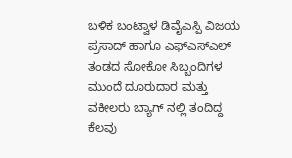ಬಳಿಕ ಬಂಟ್ವಾಳ ಡಿವೈಎಸ್ಪಿ ವಿಜಯ ಪ್ರಸಾದ್ ಹಾಗೂ ಎಫ್ಎಸ್ಎಲ್ ತಂಡದ ಸೋಕೋ ಸಿಬ್ಬಂದಿಗಳ ಮುಂದೆ ದೂರುದಾರ ಮತ್ತು ವಕೀಲರು ಬ್ಯಾಗ್ ನಲ್ಲಿ ತಂದಿದ್ದ ಕೆಲವು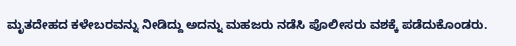ಮೃತದೇಹದ ಕಳೇಬರವನ್ನು ನೀಡಿದ್ದು ಅದನ್ನು ಮಹಜರು ನಡೆಸಿ ಪೊಲೀಸರು ವಶಕ್ಕೆ ಪಡೆದುಕೊಂಡರು.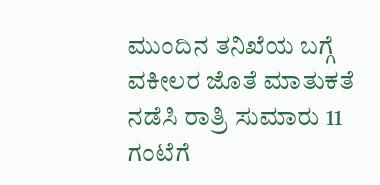ಮುಂದಿನ ತನಿಖೆಯ ಬಗ್ಗೆ ವಕೀಲರ ಜೊತೆ ಮಾತುಕತೆ ನಡೆಸಿ ರಾತ್ರಿ ಸುಮಾರು 11 ಗಂಟೆಗೆ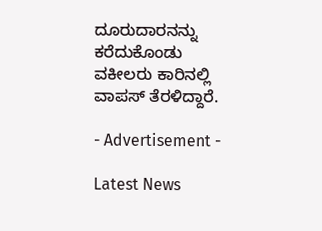ದೂರುದಾರನನ್ನು ಕರೆದುಕೊಂಡು ವಕೀಲರು ಕಾರಿನಲ್ಲಿ ವಾಪಸ್ ತೆರಳಿದ್ದಾರೆ.

- Advertisement -

Latest News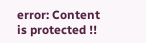error: Content is protected !!